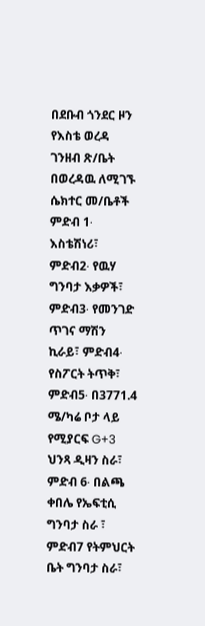በደቡብ ጎንደር ዞን የእስቴ ወረዳ ገንዘብ ጽ/ቤት በወረዳዉ ለሚገኙ ሴክተር መ/ቤቶች ምድብ 1∙ እስቴሽነሪ፣ ምድብ2∙ የዉሃ ግንባታ እቃዎች፣ ምድብ3∙ የመንገድ ጥገና ማሽን ኪራይ፣ ምድብ4∙ የስፖርት ትጥቅ፣ ምድብ5∙ በ3771.4 ሜ/ካሬ ቦታ ላይ የሚያርፍ G+3 ህንጻ ዲዛን ስራ፣ ምድብ 6∙ በልጫ ቀበሌ የኤፍቲሲ ግንባታ ስራ ፣ ምድብ7 የትምህርት ቤት ግንባታ ስራ፣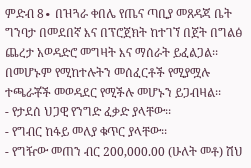ምድብ 8∙ በዝጓራ ቀበሌ የጤና ጣቢያ መጸዳጃ ቤት ግንባታ በመደበኛ እና በፕሮጀክት ከተገኘ በጀት በግልፅ ጨረታ አወዳድሮ መግዛት እና ማሰራት ይፈልጋል፡፡ በመሆኑም የሚከተሉትን መሰፈርቶች የሚያሟሉ ተጫራቾች መወዳደር የሚችሉ መሆኑን ይጋብዛል፡፡
- የታደሰ ህጋዊ የንግድ ፈቃድ ያላቸው፡፡
- የግብር ከፋይ መለያ ቁጥር ያላቸው፡፡
- የግዥው መጠን ብር 200,000.00 (ሁለት መቶ) ሽህ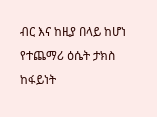ብር እና ከዚያ በላይ ከሆነ የተጨማሪ ዕሴት ታክስ ከፋይነት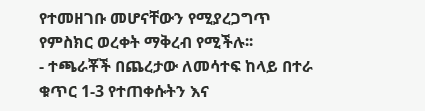የተመዘገቡ መሆናቸውን የሚያረጋግጥ የምስክር ወረቀት ማቅረብ የሚችሉ፡፡
- ተጫራቾች በጨረታው ለመሳተፍ ከላይ በተራ ቁጥር 1-3 የተጠቀሱትን እና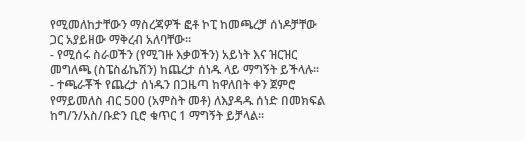የሚመለከታቸውን ማስረጃዎች ፎቶ ኮፒ ከመጫረቻ ሰነዶቻቸው ጋር አያይዘው ማቅረብ አለባቸው፡፡
- የሚሰሩ ስራወችን (የሚገዙ እቃወችን) አይነት እና ዝርዝር መግለጫ (ስፔስፊኬሽን) ከጨረታ ሰነዱ ላይ ማግኝት ይችላሉ፡፡
- ተጫራቾች የጨረታ ሰነዱን በጋዜጣ ከዋለበት ቀን ጀምሮ የማይመለስ ብር 500 (አምስት መቶ) ለእያዳዱ ሰነድ በመክፍል ከግ/ን/አስ/ቡድን ቢሮ ቁጥር 1 ማግኝት ይቻላል፡፡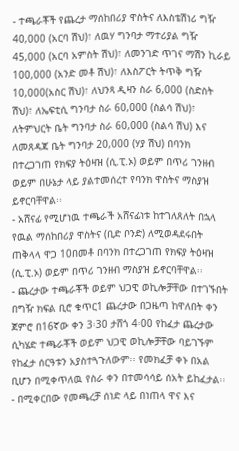- ተጫራቾች የጨረታ ማሰከበሪያ ዋስትና ለእስቴሽነሪ ግዥ 40‚000 (አርባ ሽህ)፣ ለዉሃ ግንባታ ማተሪያል ግዥ 45,000 (አርባ አምስት ሽህ)፣ ለመንገድ ጥገና ማሽን ኪራይ 100,000 (አንድ መቶ ሽህ)፣ ለእስፖርት ትጥቅ ግዥ 10,000(አስር ሽህ)፣ ለህንጻ ዲዛን ስራ 6,000 (ስድስት ሽህ)፣ ለኤፍቲሲ ግንባታ ስራ 60,000 (ስልሳ ሽህ)፣ ለትምህርት ቤት ግንባታ ስራ 60,000 (ስልሳ ሽህ) እና ለመጸዳጃ ቤት ግንባታ 20,000 (ሃያ ሽህ) በባንክ በተረጋገጠ የክፍያ ትዕዛዝ (ሲ.ፒ.ኦ) ወይም በጥሪ ገንዘብ ወይም በሁኔታ ላይ ያልተመሰረተ የባንክ ዋስትና ማስያዝ ይኖርባቸዋል፡፡
- አሸናፊ የሚሆነዉ ተጫራች አሸናፊነቱ ከተገለጸለት በኋላ የዉል ማሰከበሪያ ዋስትና (ቢድ ቦንድ) ለሚወዳደሩበት ጠቅላላ ዋጋ 10በመቶ በባንክ በተረጋገጠ የክፍያ ትዕዛዝ (ሲ.ፒ.ኦ) ወይም በጥሪ ገንዘብ ማስያዝ ይኖርባቸዋል፡፡
- ጨረታው ተጫራቾች ወይም ህጋዊ ወኪሎቻቸው በተገኙበት በግዥ ክፍል ቢሮ ቁጥር1 ጨረታው በጋዜጣ ከዋለበት ቀን ጀምሮ በ16ኛው ቀን 3፡30 ታሸጎ 4፡00 የከፈታ ጨረታው ሲካሄድ ተጫራቾች ወይም ህጋዊ ወኪሎቻቸው ባይገኙም የከፈታ ሰርዓቱን አያስተጓጉለውም፡፡ የመክፈቻ ቀኑ በአል ቢሆን በሚቀጥለዉ የስራ ቀን በተመሳሳይ ሰአት ይከፈታል፡፡
- በሚቀርበው የመጫረቻ ሰነድ ላይ በነጠላ ዋና እና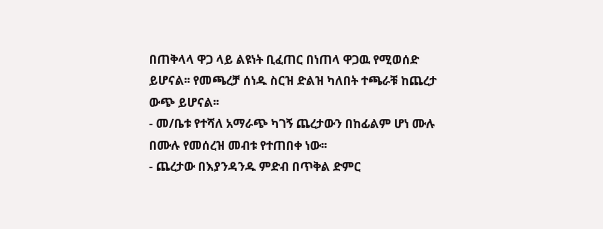በጠቅላላ ዋጋ ላይ ልዩነት ቢፈጠር በነጠላ ዋጋዉ የሚወሰድ ይሆናል፡፡ የመጫረቻ ሰነዱ ስርዝ ድልዝ ካለበት ተጫራቹ ከጨረታ ውጭ ይሆናል፡፡
- መ/ቤቱ የተሻለ አማራጭ ካገኝ ጨረታውን በከፊልም ሆነ ሙሉ በሙሉ የመሰረዝ መብቱ የተጠበቀ ነው፡፡
- ጨረታው በእያንዳንዱ ምድብ በጥቅል ድምር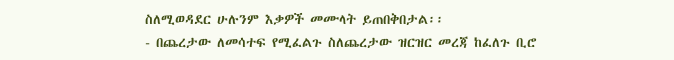ስለሚወዳደር ሁሉንም እቃዎች መሙላት ይጠበቅበታል፡፡
- በጨረታው ለመሳተፍ የሚፈልጉ ስለጨረታው ዝርዝር መረጃ ከፈለጉ ቢሮ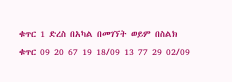ቁጥር 1 ድረስ በአካል በመገኘት ወይም በስልክ ቁጥር 09 20 67 19 18/09 13 77 29 02/09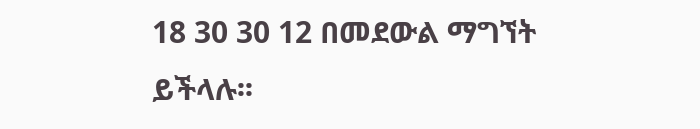18 30 30 12 በመደውል ማግኘት ይችላሉ፡፡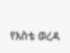የእስቴ ወረዳ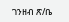ገንዘብ ጽ/ቤ